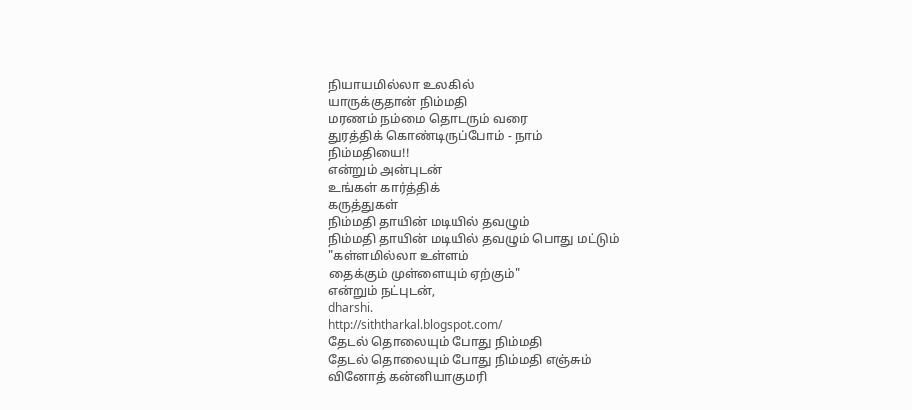நியாயமில்லா உலகில்
யாருக்குதான் நிம்மதி
மரணம் நம்மை தொடரும் வரை
துரத்திக் கொண்டிருப்போம் - நாம்
நிம்மதியை!!
என்றும் அன்புடன்
உங்கள் கார்த்திக்
கருத்துகள்
நிம்மதி தாயின் மடியில் தவழும்
நிம்மதி தாயின் மடியில் தவழும் பொது மட்டும்
"கள்ளமில்லா உள்ளம்
தைக்கும் முள்ளையும் ஏற்கும்"
என்றும் நட்புடன்,
dharshi.
http://siththarkal.blogspot.com/
தேடல் தொலையும் போது நிம்மதி
தேடல் தொலையும் போது நிம்மதி எஞ்சும்
வினோத் கன்னியாகுமரி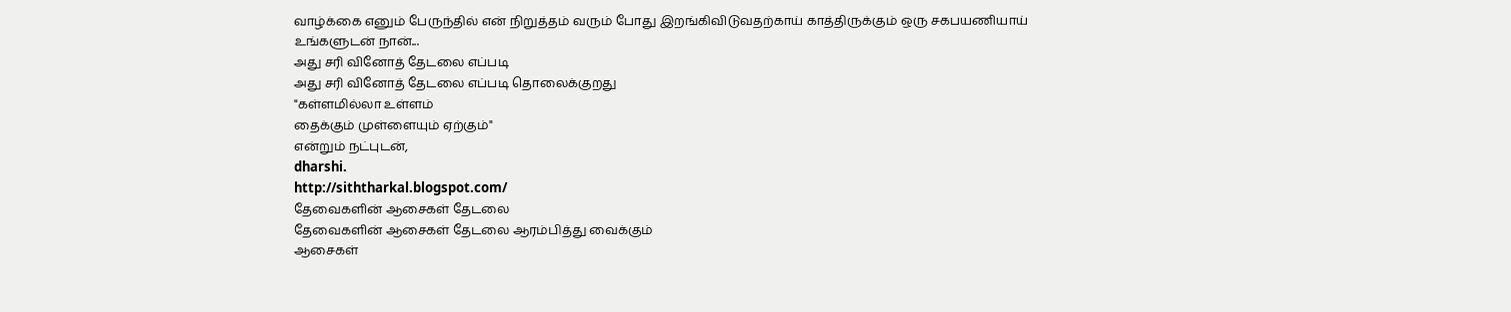வாழ்க்கை எனும் பேருந்தில் என் நிறுத்தம் வரும் போது இறங்கிவிடுவதற்காய் காத்திருக்கும் ஒரு சகபயணியாய்
உங்களுடன் நான்...
அது சரி வினோத் தேடலை எப்படி
அது சரி வினோத் தேடலை எப்படி தொலைக்குறது
"கள்ளமில்லா உள்ளம்
தைக்கும் முள்ளையும் ஏற்கும்"
என்றும் நட்புடன்,
dharshi.
http://siththarkal.blogspot.com/
தேவைகளின் ஆசைகள் தேடலை
தேவைகளின் ஆசைகள் தேடலை ஆரம்பித்து வைக்கும்
ஆசைகள்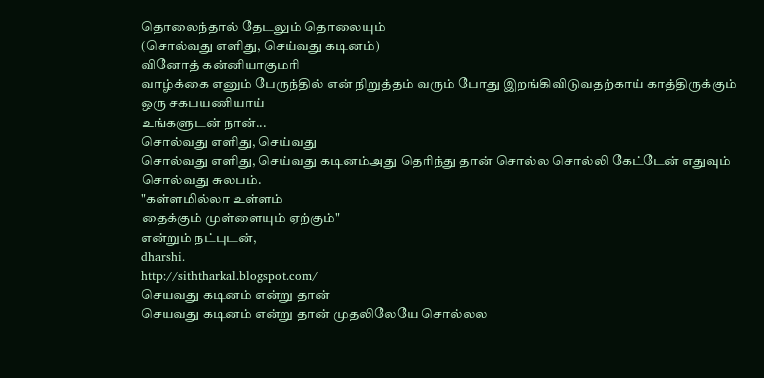தொலைந்தால் தேடலும் தொலையும்
(சொல்வது எளிது, செய்வது கடினம்)
வினோத் கன்னியாகுமரி
வாழ்க்கை எனும் பேருந்தில் என் நிறுத்தம் வரும் போது இறங்கிவிடுவதற்காய் காத்திருக்கும் ஒரு சகபயணியாய்
உங்களுடன் நான்...
சொல்வது எளிது, செய்வது
சொல்வது எளிது, செய்வது கடினம்அது தெரிந்து தான் சொல்ல சொல்லி கேட்டேன் எதுவும் சொல்வது சுலபம்.
"கள்ளமில்லா உள்ளம்
தைக்கும் முள்ளையும் ஏற்கும்"
என்றும் நட்புடன்,
dharshi.
http://siththarkal.blogspot.com/
செயவது கடினம் என்று தான்
செயவது கடினம் என்று தான் முதலிலேயே சொல்லல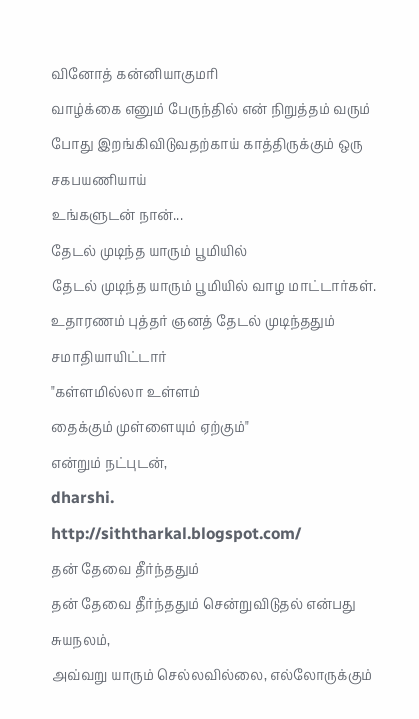வினோத் கன்னியாகுமரி
வாழ்க்கை எனும் பேருந்தில் என் நிறுத்தம் வரும் போது இறங்கிவிடுவதற்காய் காத்திருக்கும் ஒரு சகபயணியாய்
உங்களுடன் நான்...
தேடல் முடிந்த யாரும் பூமியில்
தேடல் முடிந்த யாரும் பூமியில் வாழ மாட்டார்கள்.
உதாரணம் புத்தர் ஞனத் தேடல் முடிந்ததும் சமாதியாயிட்டார்
"கள்ளமில்லா உள்ளம்
தைக்கும் முள்ளையும் ஏற்கும்"
என்றும் நட்புடன்,
dharshi.
http://siththarkal.blogspot.com/
தன் தேவை தீர்ந்ததும்
தன் தேவை தீர்ந்ததும் சென்றுவிடுதல் என்பது சுயநலம்,
அவ்வறு யாரும் செல்லவில்லை, எல்லோருக்கும்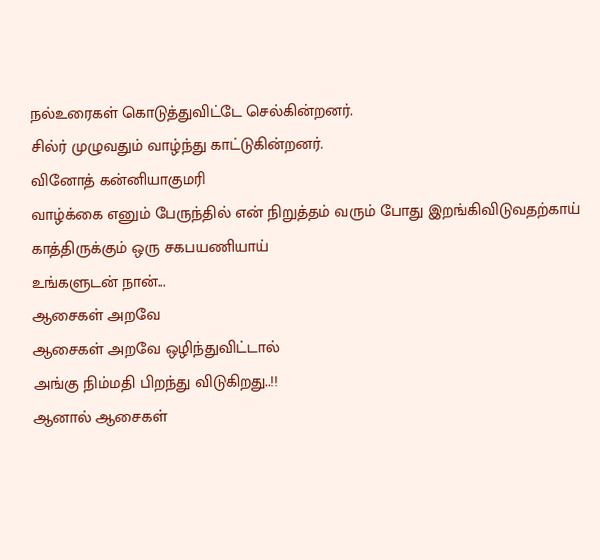நல்உரைகள் கொடுத்துவிட்டே செல்கின்றனர்.
சில்ர் முழுவதும் வாழ்ந்து காட்டுகின்றனர்.
வினோத் கன்னியாகுமரி
வாழ்க்கை எனும் பேருந்தில் என் நிறுத்தம் வரும் போது இறங்கிவிடுவதற்காய் காத்திருக்கும் ஒரு சகபயணியாய்
உங்களுடன் நான்...
ஆசைகள் அறவே
ஆசைகள் அறவே ஒழிந்துவிட்டால்
அங்கு நிம்மதி பிறந்து விடுகிறது..!!
ஆனால் ஆசைகள்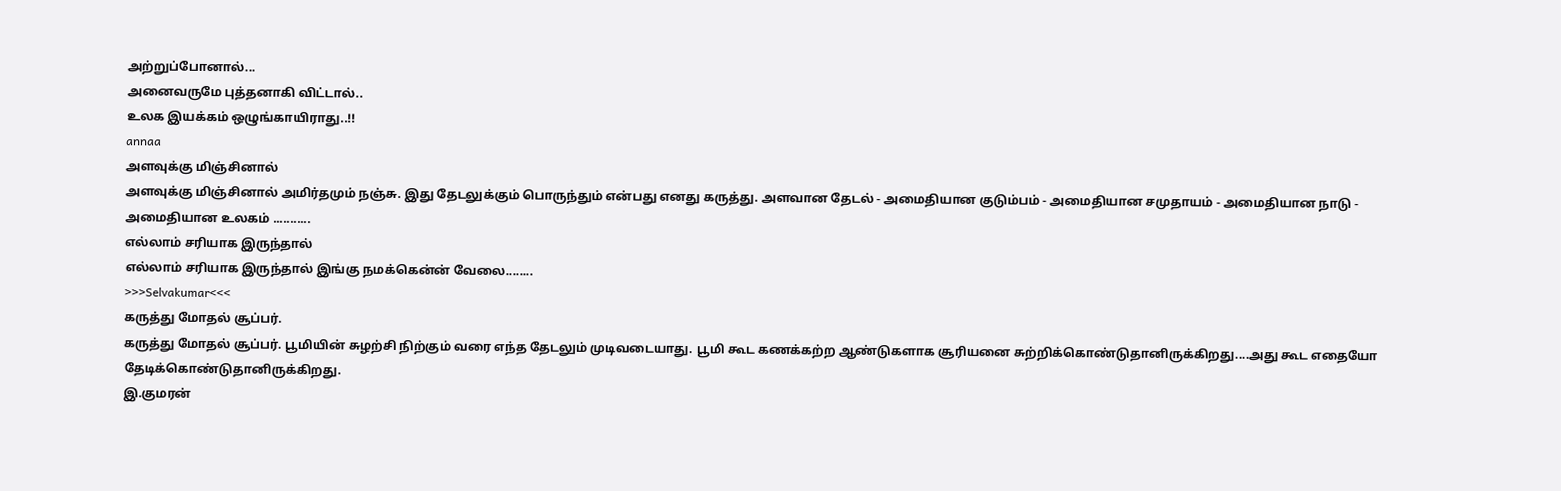அற்றுப்போனால்...
அனைவருமே புத்தனாகி விட்டால்..
உலக இயக்கம் ஒழுங்காயிராது..!!
annaa
அளவுக்கு மிஞ்சினால்
அளவுக்கு மிஞ்சினால் அமிர்தமும் நஞ்சு. இது தேடலுக்கும் பொருந்தும் என்பது எனது கருத்து. அளவான தேடல் - அமைதியான குடும்பம் - அமைதியான சமுதாயம் - அமைதியான நாடு - அமைதியான உலகம் ...........
எல்லாம் சரியாக இருந்தால்
எல்லாம் சரியாக இருந்தால் இங்கு நமக்கென்ன் வேலை........
>>>Selvakumar<<<
கருத்து மோதல் சூப்பர்.
கருத்து மோதல் சூப்பர். பூமியின் சுழற்சி நிற்கும் வரை எந்த தேடலும் முடிவடையாது. பூமி கூட கணக்கற்ற ஆண்டுகளாக சூரியனை சுற்றிக்கொண்டுதானிருக்கிறது....அது கூட எதையோ தேடிக்கொண்டுதானிருக்கிறது.
இ.குமரன்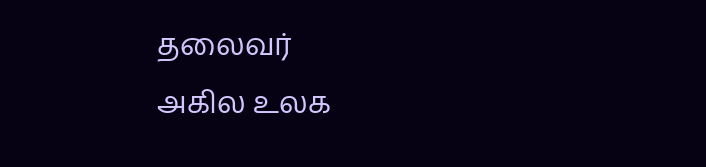தலைவர்
அகில உலக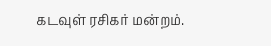கடவுள் ரசிகர் மன்றம்.